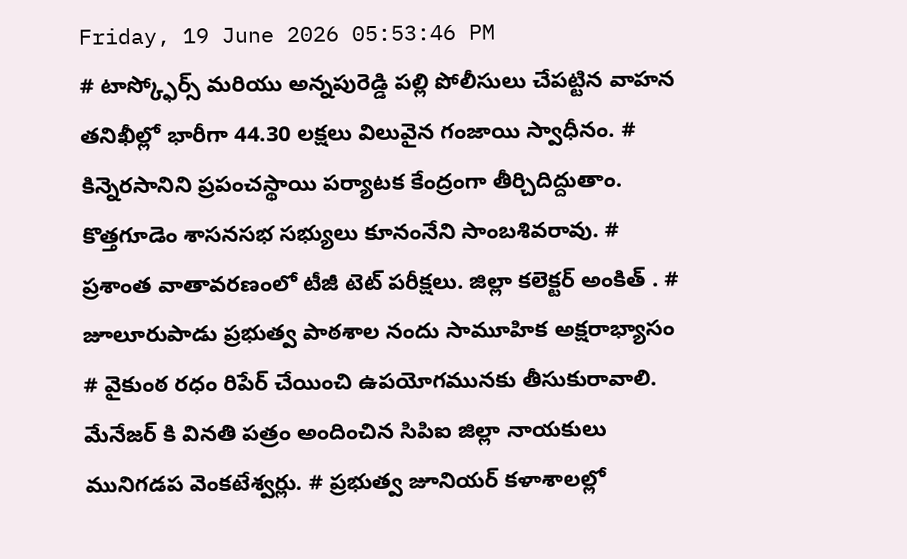Friday, 19 June 2026 05:53:46 PM
# టాస్క్ఫోర్స్ మరియు అన్నపురెడ్డి పల్లి పోలీసులు చేపట్టిన వాహన తనిఖీల్లో భారీగా 44.30 లక్షలు విలువైన గంజాయి స్వాధీనం. # కిన్నెరసానిని ప్రపంచస్థాయి పర్యాటక కేంద్రంగా తీర్చిదిద్దుతాం. కొత్తగూడెం శాసనసభ సభ్యులు కూనంనేని సాంబశివరావు. # ప్రశాంత వాతావరణంలో టీజీ టెట్ పరీక్షలు. జిల్లా కలెక్టర్ అంకిత్ . # జూలూరుపాడు ప్రభుత్వ పాఠశాల నందు సామూహిక అక్షరాభ్యాసం # వైకుంఠ రధం రిపేర్ చేయించి ఉపయోగమునకు తీసుకురావాలి. మేనేజర్ కి వినతి పత్రం అందించిన సిపిఐ జిల్లా నాయకులు మునిగడప వెంకటేశ్వర్లు. # ప్రభుత్వ జూనియర్ కళాశాలల్లో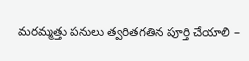మరమ్మత్తు పనులు త్వరితగతిన పూర్తి చేయాలి –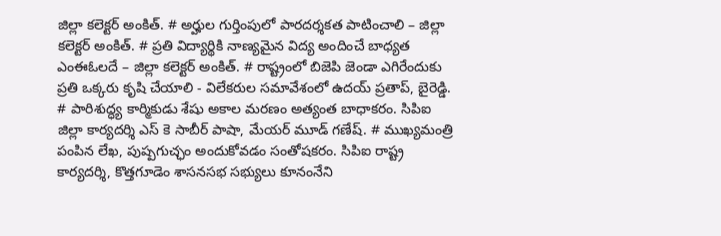జిల్లా కలెక్టర్ అంకిత్. # అర్హుల గుర్తింపులో పారదర్శకత పాటించాలి – జిల్లా కలెక్టర్ అంకిత్. # ప్రతి విద్యార్థికి నాణ్యమైన విద్య అందించే బాధ్యత ఎంఈఓలదే – జిల్లా కలెక్టర్ అంకిత్. # రాష్ట్రంలో బిజెపి జెండా ఎగిరేందుకు ప్రతి ఒక్కరు కృషి చేయాలి - విలేకరుల సమావేశంలో ఉదయ్ ప్రతాప్, బైరెడ్డి. # పారిశుద్ధ్య కార్మికుడు శేషు అకాల మరణం అత్యంత బాధాకరం. సిపిఐ జిల్లా కార్యదర్శి ఎస్ కె సాబీర్ పాషా, మేయర్ మూడ్ గణేష్. # ముఖ్యమంత్రి పంపిన లేఖ, పుష్పగుచ్ఛం అందుకోవడం సంతోషకరం. సిపిఐ రాష్ట్ర కార్యదర్శి, కొత్తగూడెం శాసనసభ సభ్యులు కూనంనేని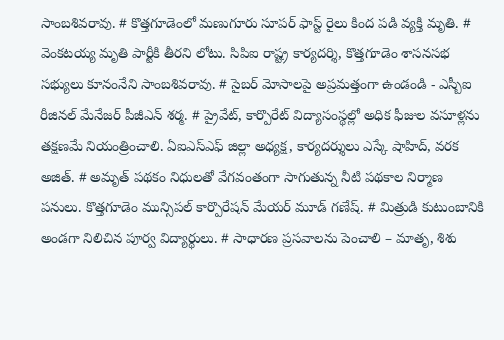సాంబశివరావు. # కొత్తగూడెంలో మణుగూరు సూపర్ ఫాస్ట్ రైలు కింద పడి వ్యక్తి మృతి. # వెంకటయ్య మృతి పార్టీకి తీరని లోటు. సిపిఐ రాష్ట్ర కార్యదర్శి, కొత్తగూడెం శాసనసభ సభ్యులు కూనంనేని సాంబశివరావు. # సైబర్ మోసాలపై అప్రమత్తంగా ఉండండి - ఎస్బీఐ రీజినల్ మేనేజర్ పీజీఎన్ శర్మ. # ప్రైవేట్, కార్పొరేట్ విద్యాసంస్థల్లో అధిక ఫీజుల వసూళ్లను తక్షణమే నియంత్రించాలి. ఏఐఎస్ఎఫ్ జిల్లా అధ్యక్ష, కార్యదర్శులు ఎస్కే షాహిద్, వరక అజిత్. # అమృత్ పథకం నిధులతో వేగవంతంగా సాగుతున్న నీటి పథకాల నిర్మాణ పనులు. కొత్తగూడెం మున్సిపల్ కార్పొరేషన్ మేయర్ మూడ్ గణేష్. # మిత్రుడి కుటుంబానికి అండగా నిలిచిన పూర్వ విద్యార్థులు. # సాధారణ ప్రసవాలను పెంచాలి – మాతృ, శిశు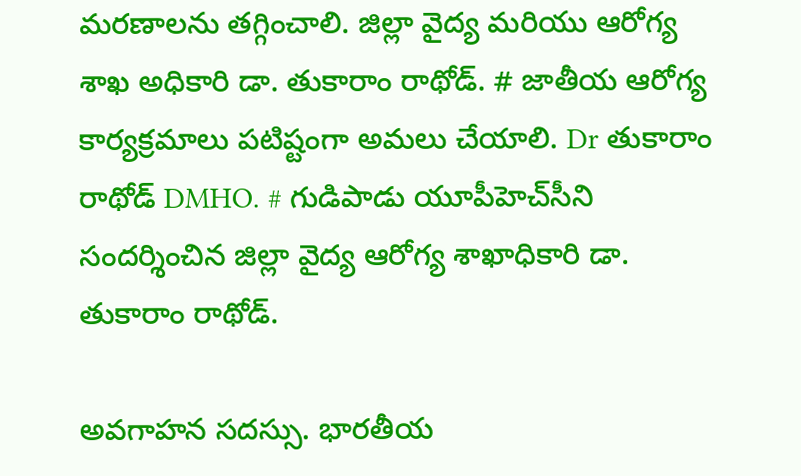మరణాలను తగ్గించాలి. జిల్లా వైద్య మరియు ఆరోగ్య శాఖ అధికారి డా. తుకారాం రాథోడ్. # జాతీయ ఆరోగ్య కార్యక్రమాలు పటిష్టంగా అమలు చేయాలి. Dr తుకారాం రాథోడ్ DMHO. # గుడిపాడు యూపీహెచ్‌సీని సందర్శించిన జిల్లా వైద్య ఆరోగ్య శాఖాధికారి డా. తుకారాం రాథోడ్.

అవగాహన సదస్సు. భారతీయ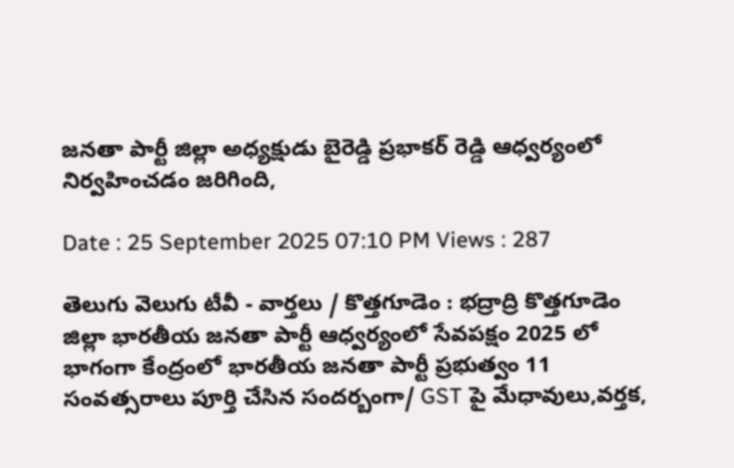జనతా పార్టీ జిల్లా అధ్యక్షుడు బైరెడ్డి ప్రభాకర్ రెడ్డి ఆధ్వర్యంలో నిర్వహించడం జరిగింది,

Date : 25 September 2025 07:10 PM Views : 287

తెలుగు వెలుగు టీవీ - వార్తలు / కొత్తగూడెం : భద్రాద్రి కొత్తగూడెం జిల్లా భారతీయ జనతా పార్టీ ఆధ్వర్యంలో సేవపక్షం 2025 లో భాగంగా కేంద్రంలో భారతీయ జనతా పార్టీ ప్రభుత్వం 11 సంవత్సరాలు పూర్తి చేసిన సందర్బంగా/ GST పై మేధావులు,వర్తక,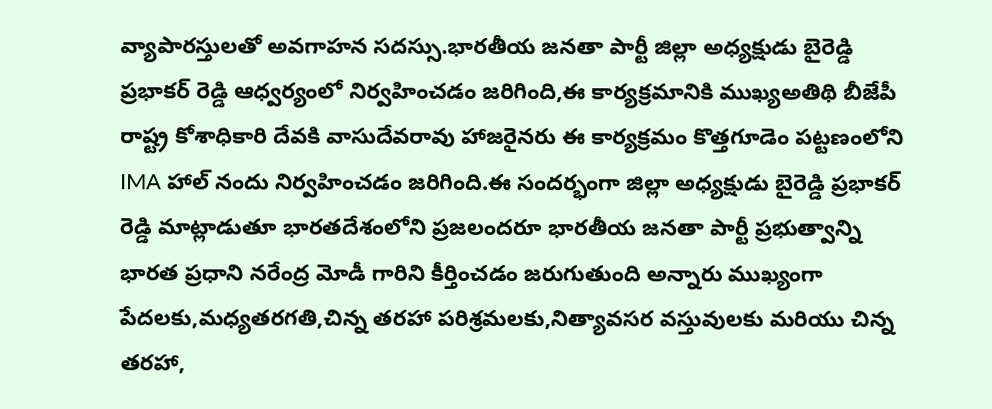వ్యాపారస్తులతో అవగాహన సదస్సు.భారతీయ జనతా పార్టీ జిల్లా అధ్యక్షుడు బైరెడ్డి ప్రభాకర్ రెడ్డి ఆధ్వర్యంలో నిర్వహించడం జరిగింది,ఈ కార్యక్రమానికి ముఖ్యఅతిథి బీజేపీ రాష్ట్ర కోశాధికారి దేవకి వాసుదేవరావు హాజరైనరు ఈ కార్యక్రమం కొత్తగూడెం పట్టణంలోని IMA హాల్ నందు నిర్వహించడం జరిగింది.ఈ సందర్భంగా జిల్లా అధ్యక్షుడు బైరెడ్డి ప్రభాకర్ రెడ్డి మాట్లాడుతూ భారతదేశంలోని ప్రజలందరూ భారతీయ జనతా పార్టీ ప్రభుత్వాన్ని భారత ప్రధాని నరేంద్ర మోడీ గారిని కీర్తించడం జరుగుతుంది అన్నారు ముఖ్యంగా పేదలకు,మధ్యతరగతి,చిన్న తరహా పరిశ్రమలకు,నిత్యావసర వస్తువులకు మరియు చిన్న తరహా,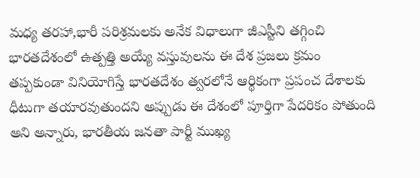మధ్య తరహా,భారీ పరిశ్రమలకు అనేక విధాలుగా జీఎస్టీని తగ్గించి భారతదేశంలో ఉత్పత్తి అయ్యే వస్తువులను ఈ దేశ ప్రజలు క్రమం తప్పకుండా వినియోగిస్తే భారతదేశం త్వరలోనే ఆర్థికంగా ప్రపంచ దేశాలకు ధీటుగా తయారవుతుందని అప్పుడు ఈ దేశంలో పూర్తిగా పేదరికం పోతుంది అని అన్నారు, భారతీయ జనతా పార్టీ ముఖ్య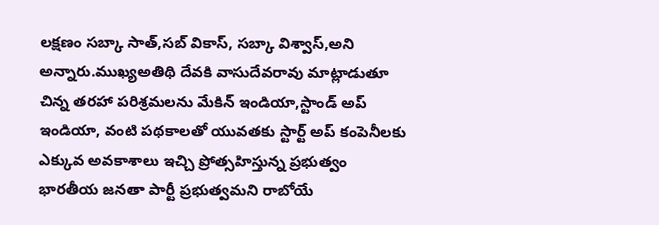లక్షణం సబ్కా సాత్,సబ్ వికాస్, సబ్కా విశ్వాస్,అని అన్నారు.ముఖ్యఅతిథి దేవకి వాసుదేవరావు మాట్లాడుతూ చిన్న తరహా పరిశ్రమలను మేకిన్ ఇండియా,స్టాండ్ అప్ ఇండియా, వంటి పథకాలతో యువతకు స్టార్ట్ అప్ కంపెనీలకు ఎక్కువ అవకాశాలు ఇచ్చి ప్రోత్సహిస్తున్న ప్రభుత్వం భారతీయ జనతా పార్టీ ప్రభుత్వమని రాబోయే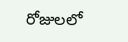రోజులలో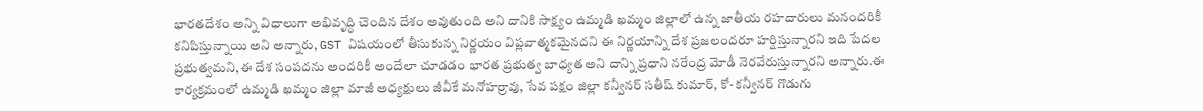భారతదేశం అన్ని విధాలుగా అభివృద్ధి చెందిన దేశం అవుతుంది అని దానికి సాక్ష్యం ఉమ్మడి ఖమ్మం జిల్లాలో ఉన్న జాతీయ రహదారులు మనందరికీ కనిపిస్తున్నాయి అని అన్నారు, GST విషయంలో తీసుకున్న నిర్ణయం విప్లవాత్మకమైనదని ఈ నిర్ణయాన్ని దేశ ప్రజలందరూ హర్షిస్తున్నారని ఇది పేదల ప్రభుత్వమని,ఈ దేశ సంపదను అందరికీ అందేలా చూడడం భారత ప్రభుత్వ బాధ్యత అని దాన్ని ప్రధాని నరేంద్ర మోడీ నెరవేరుస్తున్నారని అన్నారు.ఈ కార్యక్రమంలో ఉమ్మడి ఖమ్మం జిల్లా మాజీ అధ్యక్షులు జీవీకే మనోహర్రావు, సేవ పక్షం జిల్లా కన్వీనర్ సతీష్ కుమార్, కో- కన్వీనర్ గొడుగు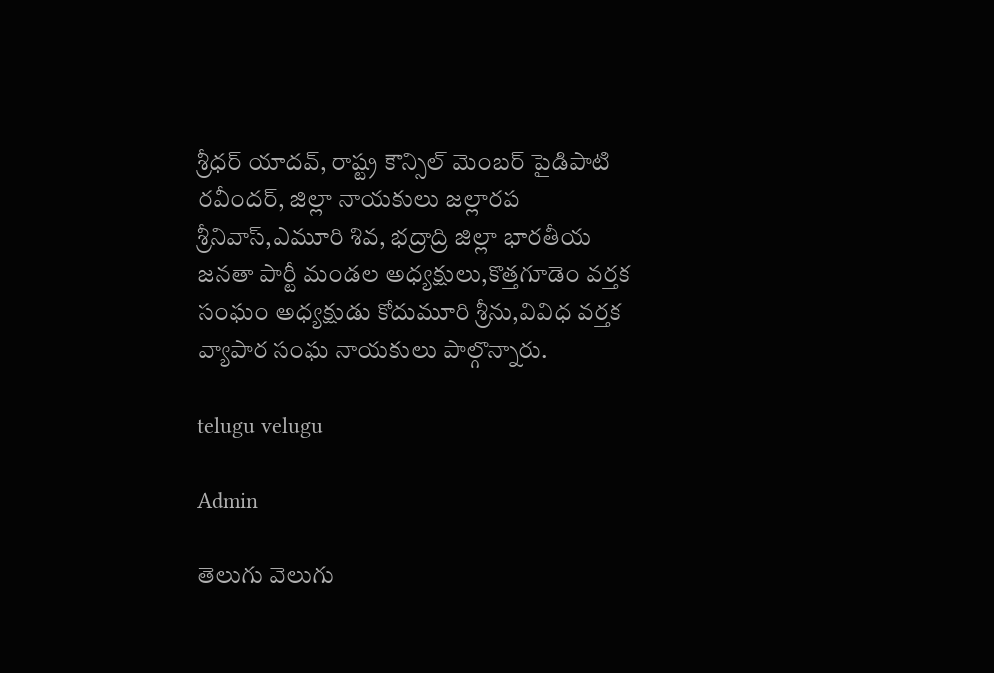శ్రీధర్ యాదవ్, రాష్ట్ర కౌన్సిల్ మెంబర్ పైడిపాటి రవీందర్, జిల్లా నాయకులు జల్లారప శ్రీనివాస్,ఎమూరి శివ, భద్రాద్రి జిల్లా భారతీయ జనతా పార్టీ మండల అధ్యక్షులు,కొత్తగూడెం వర్తక సంఘం అధ్యక్షుడు కోదుమూరి శ్రీను,వివిధ వర్తక వ్యాపార సంఘ నాయకులు పాల్గొన్నారు.

telugu velugu

Admin

తెలుగు వెలుగు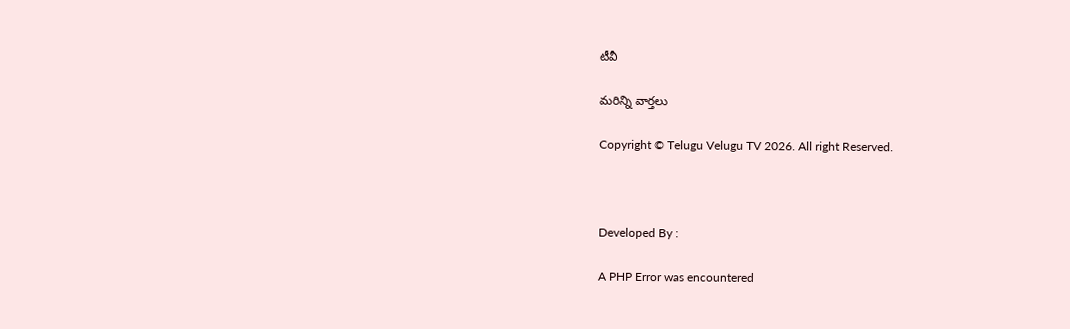టీవీ

మరిన్ని వార్తలు

Copyright © Telugu Velugu TV 2026. All right Reserved.



Developed By :

A PHP Error was encountered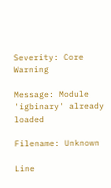Severity: Core Warning

Message: Module 'igbinary' already loaded

Filename: Unknown

Line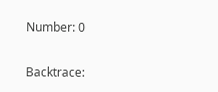Number: 0

Backtrace: